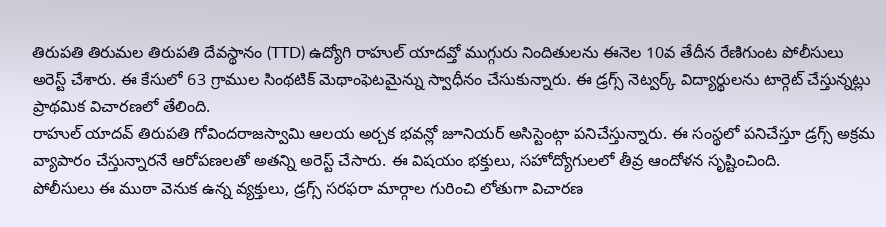తిరుపతి తిరుమల తిరుపతి దేవస్థానం (TTD) ఉద్యోగి రాహుల్ యాదవ్తో ముగ్గురు నిందితులను ఈనెల 10వ తేదీన రేణిగుంట పోలీసులు అరెస్ట్ చేశారు. ఈ కేసులో 63 గ్రాముల సింథటిక్ మెథాంఫెటమైన్ను స్వాధీనం చేసుకున్నారు. ఈ డ్రగ్స్ నెట్వర్క్ విద్యార్థులను టార్గెట్ చేస్తున్నట్లు ప్రాథమిక విచారణలో తేలింది.
రాహుల్ యాదవ్ తిరుపతి గోవిందరాజస్వామి ఆలయ అర్చక భవన్లో జూనియర్ అసిస్టెంట్గా పనిచేస్తున్నారు. ఈ సంస్థలో పనిచేస్తూ డ్రగ్స్ అక్రమ వ్యాపారం చేస్తున్నారనే ఆరోపణలతో అతన్ని అరెస్ట్ చేసారు. ఈ విషయం భక్తులు, సహోద్యోగులలో తీవ్ర ఆందోళన సృష్టించింది.
పోలీసులు ఈ ముఠా వెనుక ఉన్న వ్యక్తులు, డ్రగ్స్ సరఫరా మార్గాల గురించి లోతుగా విచారణ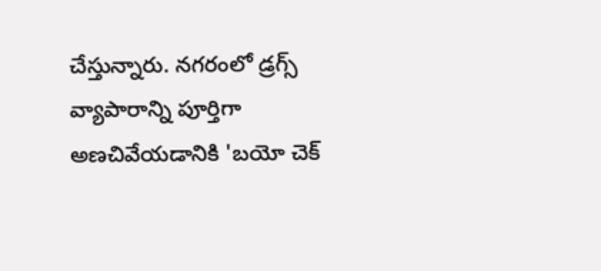చేస్తున్నారు. నగరంలో డ్రగ్స్ వ్యాపారాన్ని పూర్తిగా అణచివేయడానికి 'బయో చెక్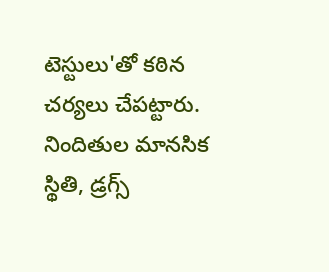టెస్టులు'తో కఠిన చర్యలు చేపట్టారు. నిందితుల మానసిక స్థితి, డ్రగ్స్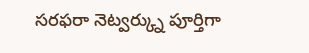సరఫరా నెట్వర్క్ను పూర్తిగా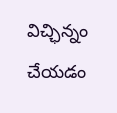విచ్ఛిన్నం చేయడం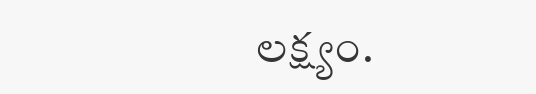లక్ష్యం.